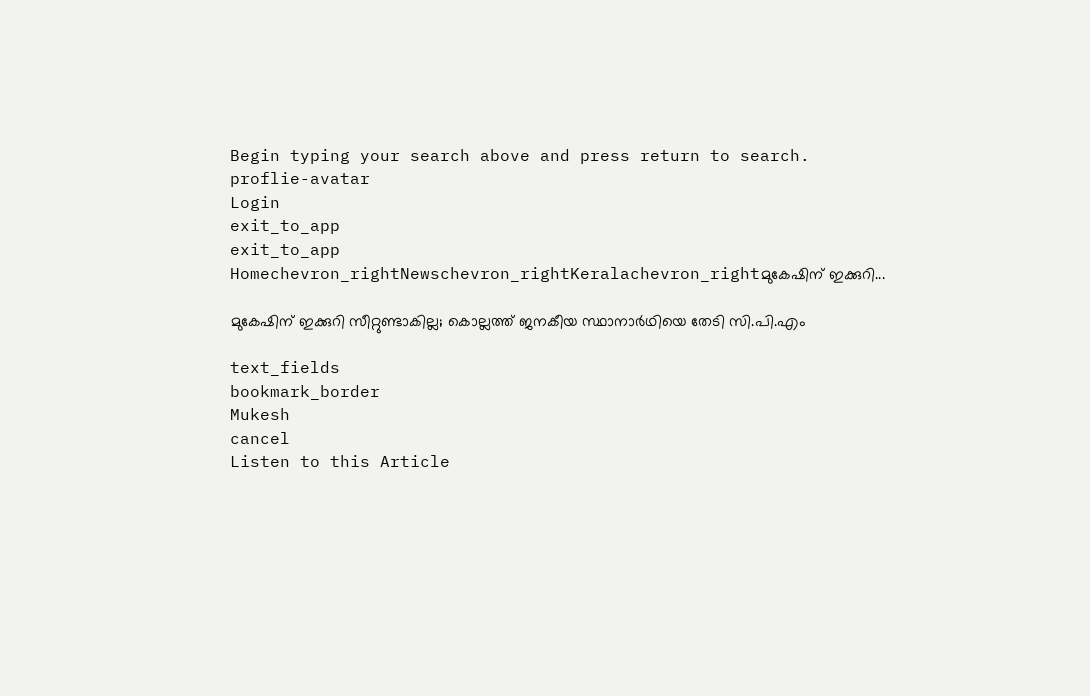Begin typing your search above and press return to search.
proflie-avatar
Login
exit_to_app
exit_to_app
Homechevron_rightNewschevron_rightKeralachevron_rightമുകേഷിന് ഇക്കുറി...

മുകേഷിന് ഇക്കുറി സീറ്റുണ്ടാകില്ല; കൊല്ലത്ത് ജനകീയ സ്ഥാനാർഥിയെ തേടി സി.പി.എം

text_fields
bookmark_border
Mukesh
cancel
Listen to this Article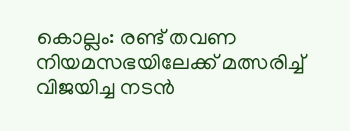കൊല്ലം: രണ്ട് തവണ നിയമസഭയിലേക്ക് മത്സരിച്ച് വിജയിച്ച നടൻ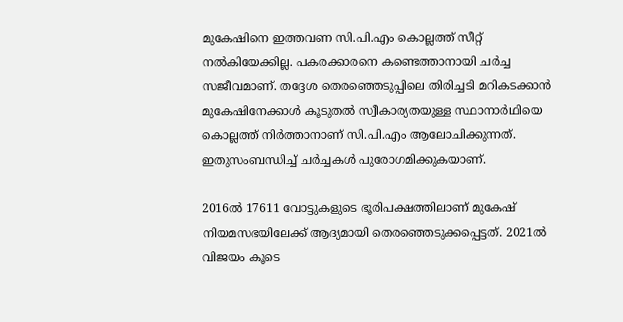മുകേഷിനെ ഇത്തവണ സി.പി.എം കൊല്ലത്ത് സീറ്റ് നൽകിയേക്കില്ല. പകരക്കാരനെ കണ്ടെത്താനായി ചർച്ച സജീവമാണ്. തദ്ദേശ തെരഞ്ഞെടുപ്പിലെ തിരിച്ചടി മറികടക്കാൻ മുകേഷിനേക്കാൾ കൂടുതൽ സ്വീകാര്യതയുള്ള സ്ഥാനാർഥിയെ കൊല്ലത്ത് നിർത്താനാണ് സി.പി.എം ആലോചിക്കുന്നത്. ഇതുസംബന്ധിച്ച് ചർച്ചകൾ പുരോഗമിക്കുകയാണ്.

2016ൽ 17611 വോട്ടുകളുടെ ഭൂരിപക്ഷത്തിലാണ് മുകേഷ് നിയമസഭയിലേക്ക് ആദ്യമായി തെരഞ്ഞെടുക്കപ്പെട്ടത്. 2021ൽ വിജയം കൂടെ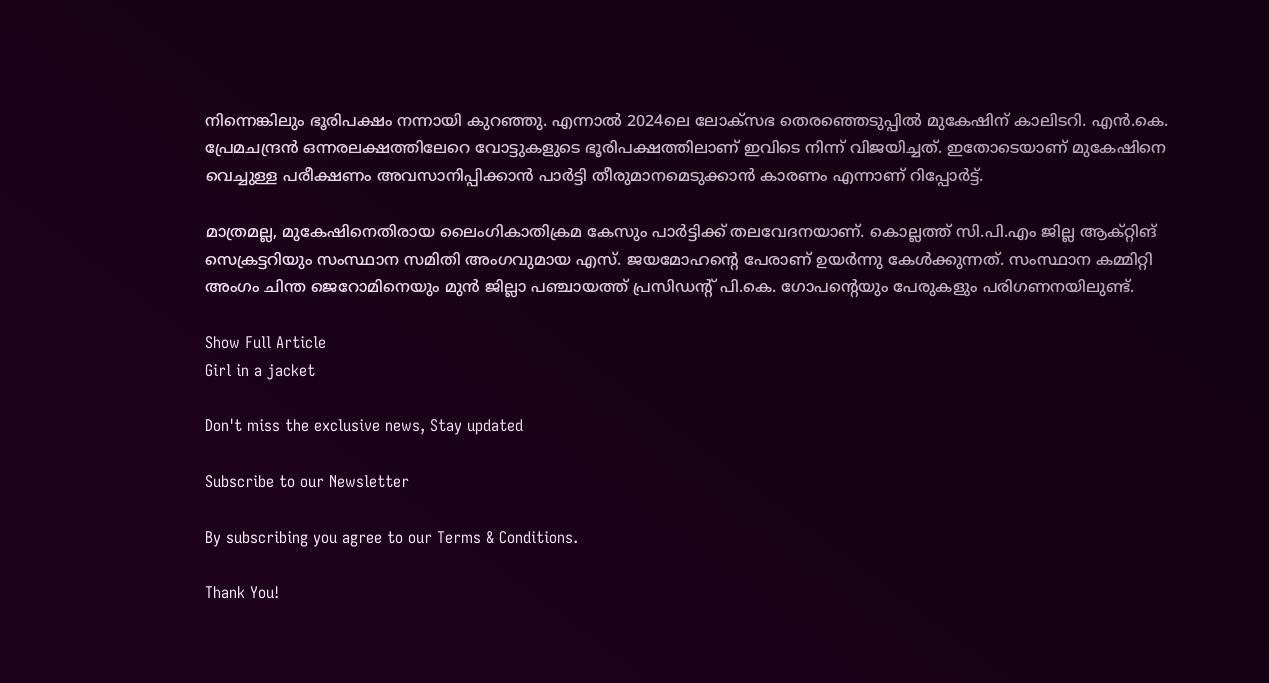നിന്നെങ്കിലും ഭൂരിപക്ഷം നന്നായി കുറഞ്ഞു. എന്നാൽ 2024ലെ ലോക്സഭ തെരഞ്ഞെടുപ്പിൽ മുകേഷിന് കാലിടറി. എൻ.കെ. പ്രേമചന്ദ്രൻ ഒന്നരലക്ഷത്തിലേറെ വോട്ടുകളുടെ ഭൂരിപക്ഷത്തിലാണ് ഇവിടെ നിന്ന് വിജയിച്ചത്. ഇതോടെയാണ് മുകേഷിനെ വെച്ചുള്ള പരീക്ഷണം അവസാനിപ്പിക്കാൻ പാർട്ടി തീരുമാനമെടുക്കാൻ കാരണം എന്നാണ് റിപ്പോർട്ട്.

മാത്രമല്ല, മുകേഷിനെതിരായ ലൈംഗികാതിക്രമ കേസും പാർട്ടിക്ക് തലവേദനയാണ്. കൊല്ലത്ത് സി.പി.എം ജില്ല ആക്റ്റിങ് സെക്രട്ടറിയും സംസ്ഥാന സമിതി അംഗവുമായ എസ്. ജയമോഹന്റെ പേരാണ് ഉയർന്നു കേൾക്കുന്നത്. സംസ്ഥാന കമ്മിറ്റി അംഗം ചിന്ത ജെറോമിനെയും മുൻ ജില്ലാ പഞ്ചായത്ത് പ്രസിഡന്റ് പി.കെ. ഗോപന്റെയും പേരുകളും പരിഗണനയിലുണ്ട്.

Show Full Article
Girl in a jacket

Don't miss the exclusive news, Stay updated

Subscribe to our Newsletter

By subscribing you agree to our Terms & Conditions.

Thank You!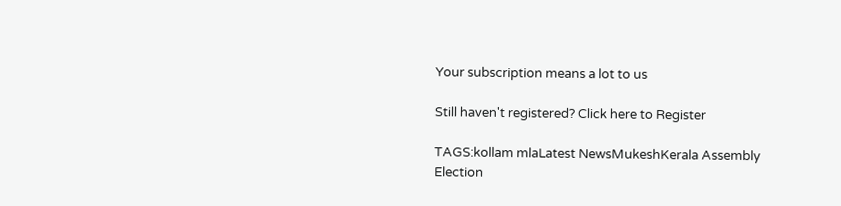Your subscription means a lot to us

Still haven't registered? Click here to Register

TAGS:kollam mlaLatest NewsMukeshKerala Assembly Election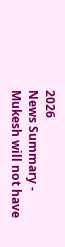2026
News Summary - Mukesh will not have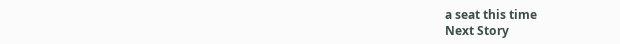a seat this time
Next Story